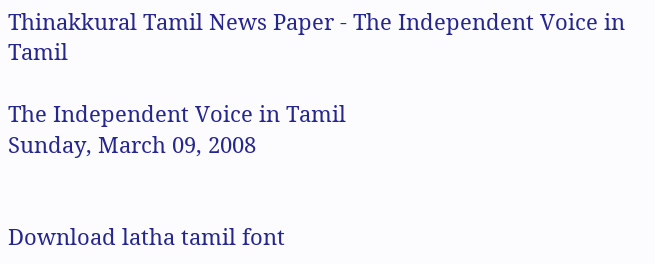Thinakkural Tamil News Paper - The Independent Voice in Tamil

The Independent Voice in Tamil
Sunday, March 09, 2008


Download latha tamil font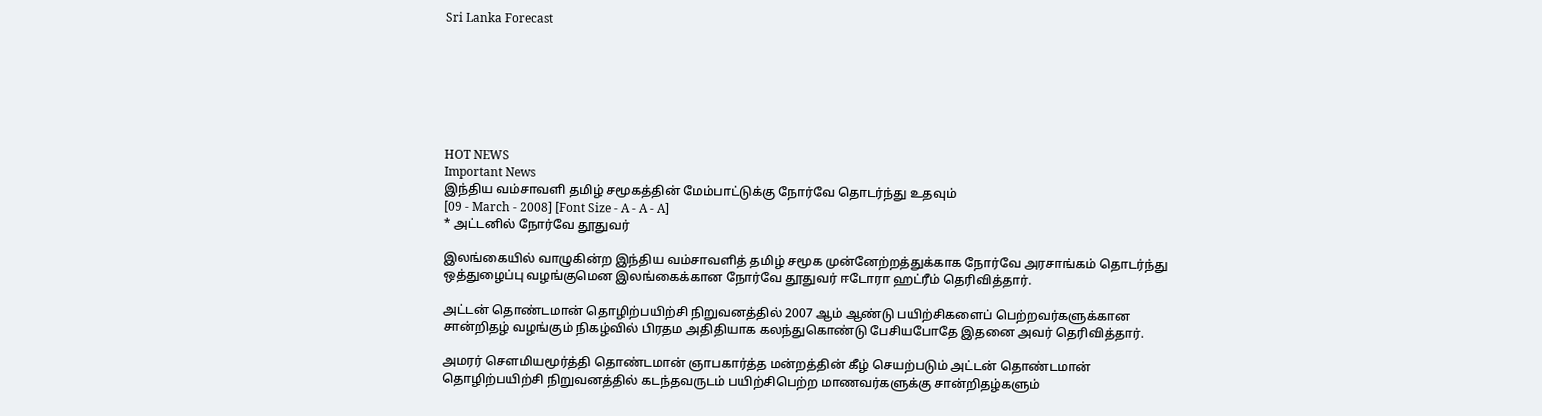Sri Lanka Forecast







HOT NEWS
Important News
இந்திய வம்சாவளி தமிழ் சமூகத்தின் மேம்பாட்டுக்கு நோர்வே தொடர்ந்து உதவும்
[09 - March - 2008] [Font Size - A - A - A]
* அட்டனில் நோர்வே தூதுவர்

இலங்கையில் வாழுகின்ற இந்திய வம்சாவளித் தமிழ் சமூக முன்னேற்றத்துக்காக நோர்வே அரசாங்கம் தொடர்ந்து ஒத்துழைப்பு வழங்குமென இலங்கைக்கான நோர்வே தூதுவர் ஈடோரா ஹட்ரீம் தெரிவித்தார்.

அட்டன் தொண்டமான் தொழிற்பயிற்சி நிறுவனத்தில் 2007 ஆம் ஆண்டு பயிற்சிகளைப் பெற்றவர்களுக்கான சான்றிதழ் வழங்கும் நிகழ்வில் பிரதம அதிதியாக கலந்துகொண்டு பேசியபோதே இதனை அவர் தெரிவித்தார்.

அமரர் சௌமியமூர்த்தி தொண்டமான் ஞாபகார்த்த மன்றத்தின் கீழ் செயற்படும் அட்டன் தொண்டமான் தொழிற்பயிற்சி நிறுவனத்தில் கடந்தவருடம் பயிற்சிபெற்ற மாணவர்களுக்கு சான்றிதழ்களும்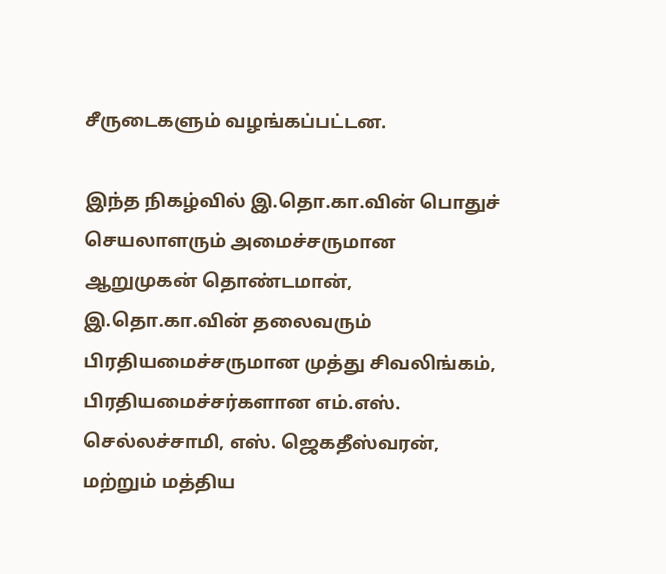சீருடைகளும் வழங்கப்பட்டன.

இந்த நிகழ்வில் இ.தொ.கா.வின் பொதுச் செயலாளரும் அமைச்சருமான ஆறுமுகன் தொண்டமான், இ.தொ.கா.வின் தலைவரும் பிரதியமைச்சருமான முத்து சிவலிங்கம், பிரதியமைச்சர்களான எம்.எஸ். செல்லச்சாமி, எஸ். ஜெகதீஸ்வரன், மற்றும் மத்திய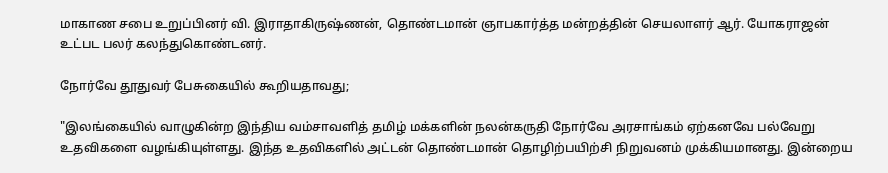மாகாண சபை உறுப்பினர் வி. இராதாகிருஷ்ணன், தொண்டமான் ஞாபகார்த்த மன்றத்தின் செயலாளர் ஆர். யோகராஜன் உட்பட பலர் கலந்துகொண்டனர்.

நோர்வே தூதுவர் பேசுகையில் கூறியதாவது;

"இலங்கையில் வாழுகின்ற இந்திய வம்சாவளித் தமிழ் மக்களின் நலன்கருதி நோர்வே அரசாங்கம் ஏற்கனவே பல்வேறு உதவிகளை வழங்கியுள்ளது. இந்த உதவிகளில் அட்டன் தொண்டமான் தொழிற்பயிற்சி நிறுவனம் முக்கியமானது. இன்றைய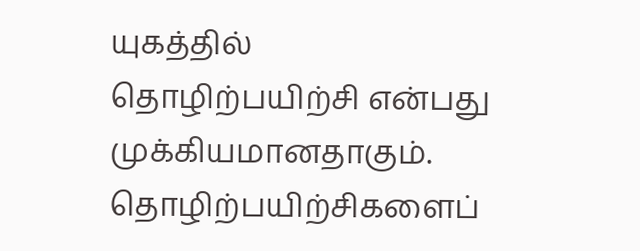யுகத்தில் தொழிற்பயிற்சி என்பது முக்கியமானதாகும். தொழிற்பயிற்சிகளைப்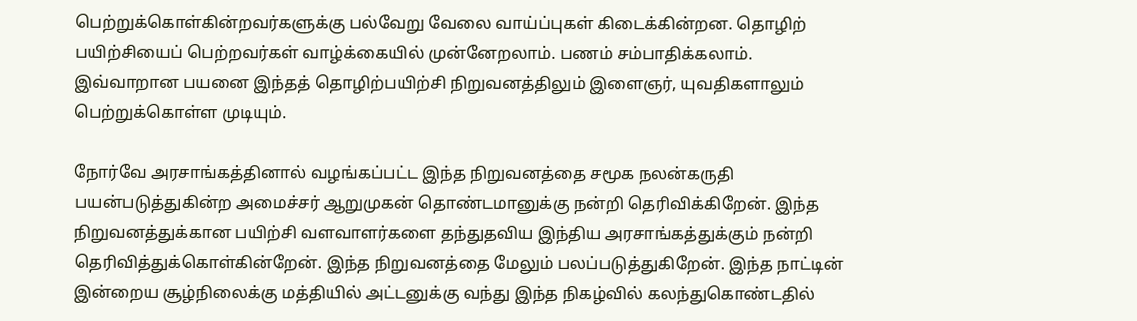பெற்றுக்கொள்கின்றவர்களுக்கு பல்வேறு வேலை வாய்ப்புகள் கிடைக்கின்றன. தொழிற் பயிற்சியைப் பெற்றவர்கள் வாழ்க்கையில் முன்னேறலாம். பணம் சம்பாதிக்கலாம். இவ்வாறான பயனை இந்தத் தொழிற்பயிற்சி நிறுவனத்திலும் இளைஞர், யுவதிகளாலும் பெற்றுக்கொள்ள முடியும்.

நோர்வே அரசாங்கத்தினால் வழங்கப்பட்ட இந்த நிறுவனத்தை சமூக நலன்கருதி பயன்படுத்துகின்ற அமைச்சர் ஆறுமுகன் தொண்டமானுக்கு நன்றி தெரிவிக்கிறேன். இந்த நிறுவனத்துக்கான பயிற்சி வளவாளர்களை தந்துதவிய இந்திய அரசாங்கத்துக்கும் நன்றி தெரிவித்துக்கொள்கின்றேன். இந்த நிறுவனத்தை மேலும் பலப்படுத்துகிறேன். இந்த நாட்டின் இன்றைய சூழ்நிலைக்கு மத்தியில் அட்டனுக்கு வந்து இந்த நிகழ்வில் கலந்துகொண்டதில்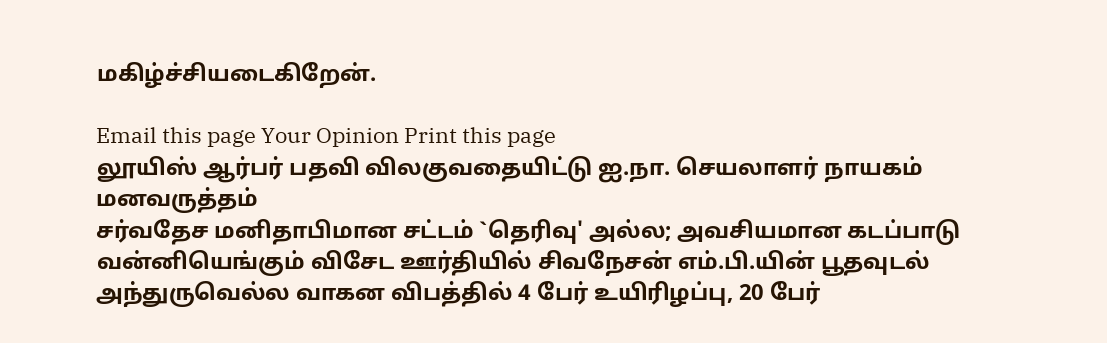மகிழ்ச்சியடைகிறேன்.

Email this page Your Opinion Print this page
லூயிஸ் ஆர்பர் பதவி விலகுவதையிட்டு ஐ.நா. செயலாளர் நாயகம் மனவருத்தம்
சர்வதேச மனிதாபிமான சட்டம் `தெரிவு' அல்ல; அவசியமான கடப்பாடு
வன்னியெங்கும் விசேட ஊர்தியில் சிவநேசன் எம்.பி.யின் பூதவுடல்
அந்துருவெல்ல வாகன விபத்தில் 4 பேர் உயிரிழப்பு, 20 பேர்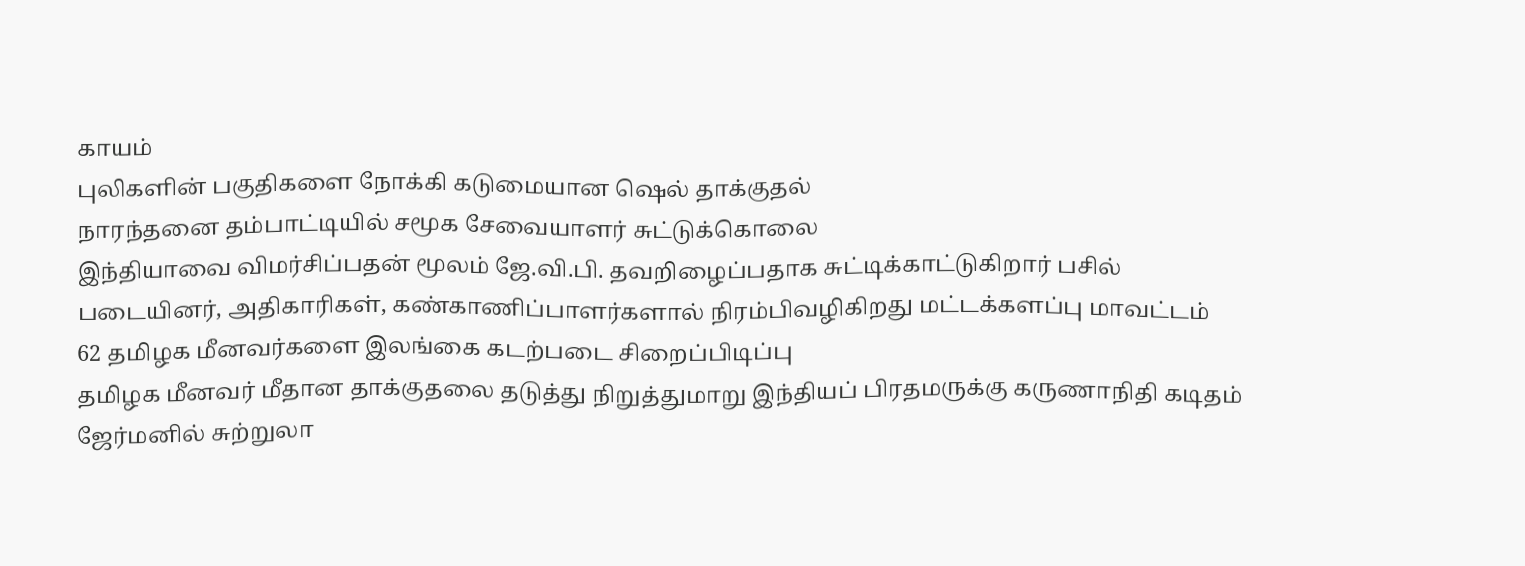காயம்
புலிகளின் பகுதிகளை நோக்கி கடுமையான ஷெல் தாக்குதல்
நாரந்தனை தம்பாட்டியில் சமூக சேவையாளர் சுட்டுக்கொலை
இந்தியாவை விமர்சிப்பதன் மூலம் ஜே.வி.பி. தவறிழைப்பதாக சுட்டிக்காட்டுகிறார் பசில்
படையினர், அதிகாரிகள், கண்காணிப்பாளர்களால் நிரம்பிவழிகிறது மட்டக்களப்பு மாவட்டம்
62 தமிழக மீனவர்களை இலங்கை கடற்படை சிறைப்பிடிப்பு
தமிழக மீனவர் மீதான தாக்குதலை தடுத்து நிறுத்துமாறு இந்தியப் பிரதமருக்கு கருணாநிதி கடிதம்
ஜேர்மனில் சுற்றுலா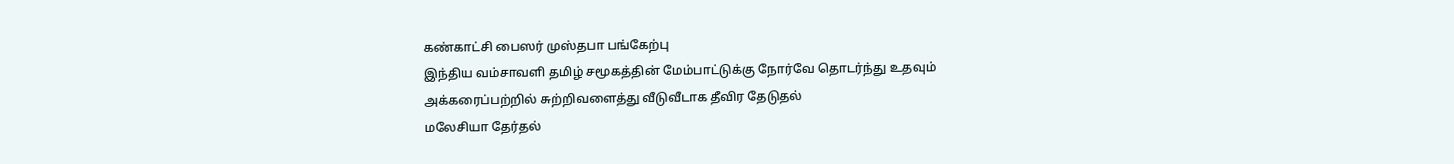கண்காட்சி பைஸர் முஸ்தபா பங்கேற்பு
இந்திய வம்சாவளி தமிழ் சமூகத்தின் மேம்பாட்டுக்கு நோர்வே தொடர்ந்து உதவும்
அக்கரைப்பற்றில் சுற்றிவளைத்து வீடுவீடாக தீவிர தேடுதல்
மலேசியா தேர்தல்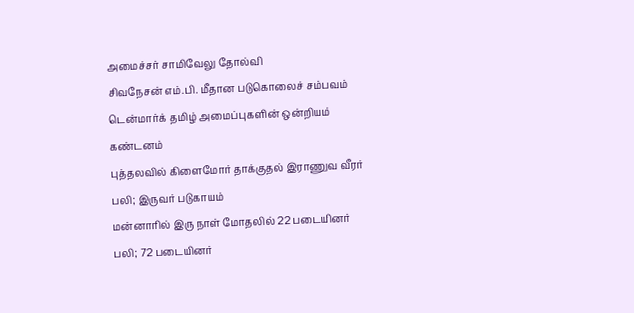அமைச்சர் சாமிவேலு தோல்வி
சிவநேசன் எம்.பி. மீதான படுகொலைச் சம்பவம் டென்மார்க் தமிழ் அமைப்புகளின் ஒன்றியம் கண்டனம்
புத்தலவில் கிளைமோர் தாக்குதல் இராணுவ வீரர் பலி; இருவர் படுகாயம்
மன்னாரில் இரு நாள் மோதலில் 22 படையினர் பலி; 72 படையினர்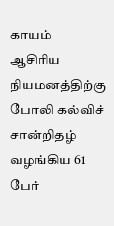காயம்
ஆசிரிய நியமனத்திற்கு போலி கல்விச் சான்றிதழ் வழங்கிய 61 பேர்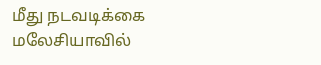மீது நடவடிக்கை
மலேசியாவில்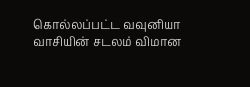கொல்லப்பட்ட வவுனியா வாசியின் சடலம் விமான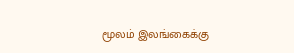மூலம் இலங்கைக்கு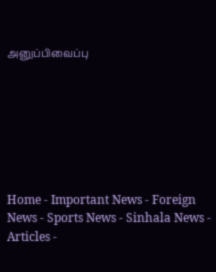அனுப்பிவைப்பு







Home - Important News - Foreign News - Sports News - Sinhala News - Articles -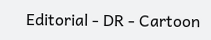Editorial - DR - Cartoon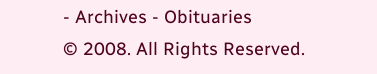- Archives - Obituaries
© 2008. All Rights Reserved.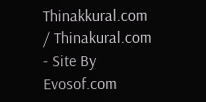Thinakkural.com / Thinakural.com - Site By Evosof.com